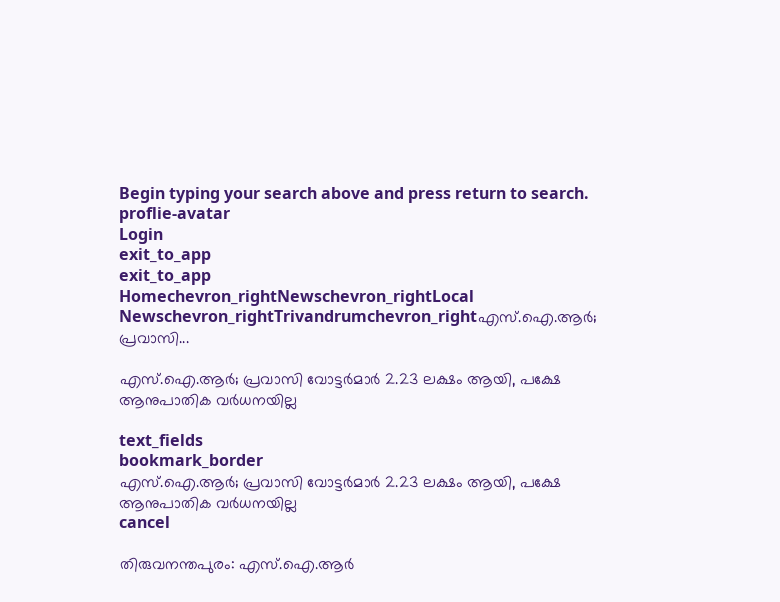Begin typing your search above and press return to search.
proflie-avatar
Login
exit_to_app
exit_to_app
Homechevron_rightNewschevron_rightLocal Newschevron_rightTrivandrumchevron_rightഎസ്.ഐ.ആർ; പ്രവാസി...

എസ്.ഐ.ആർ; പ്രവാസി വോട്ടർമാർ 2.23 ലക്ഷം ആയി, പക്ഷേ ആനുപാതിക വർധനയില്ല

text_fields
bookmark_border
എസ്.ഐ.ആർ; പ്രവാസി വോട്ടർമാർ 2.23 ലക്ഷം ആയി, പക്ഷേ ആനുപാതിക വർധനയില്ല
cancel

തിരുവനന്തപുരം: എസ്.ഐ.ആർ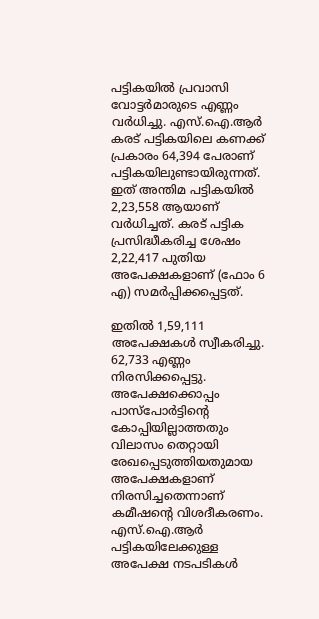പട്ടികയിൽ പ്രവാസി വോട്ടർമാരുടെ എണ്ണം വർധിച്ചു. എസ്.ഐ.ആർ കരട് പട്ടികയിലെ കണക്ക് പ്രകാരം 64,394 പേരാണ് പട്ടികയിലുണ്ടായിരുന്നത്. ഇത് അന്തിമ പട്ടികയിൽ 2,23,558 ആയാണ് വർധിച്ചത്. കരട് പട്ടിക പ്രസിദ്ധീകരിച്ച ശേഷം 2,22,417 പുതിയ അപേക്ഷകളാണ് (ഫോം 6 എ) സമർപ്പിക്കപ്പെട്ടത്.

ഇതിൽ 1,59,111 അപേക്ഷകൾ സ്വീകരിച്ചു. 62,733 എണ്ണം നിരസിക്കപ്പെട്ടു. അപേക്ഷക്കൊപ്പം പാസ്പോർട്ടിന്‍റെ കോപ്പിയില്ലാത്തതും വിലാസം തെറ്റായി രേഖപ്പെടുത്തിയതുമായ അപേക്ഷകളാണ് നിരസിച്ചതെന്നാണ് കമീഷന്‍റെ വിശദീകരണം. എസ്.ഐ.ആർ പട്ടികയിലേക്കുള്ള അപേക്ഷ നടപടികൾ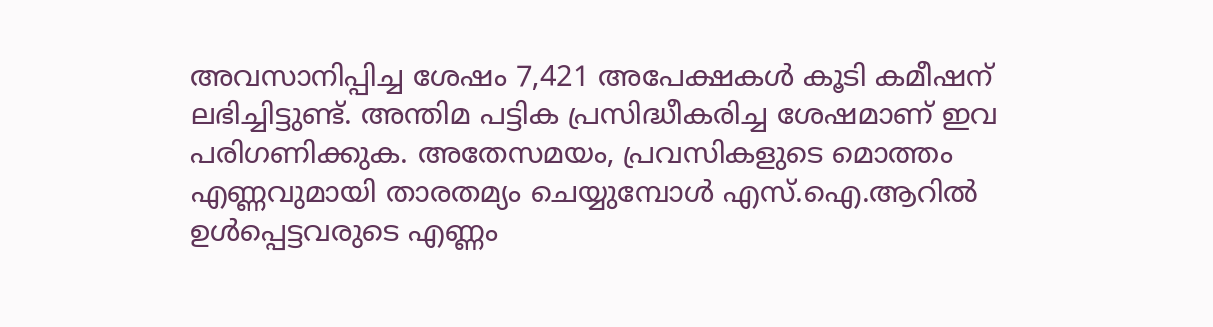അവസാനിപ്പിച്ച ശേഷം 7,421 അപേക്ഷകൾ കൂടി കമീഷന് ലഭിച്ചിട്ടുണ്ട്. അന്തിമ പട്ടിക പ്രസിദ്ധീകരിച്ച ശേഷമാണ് ഇവ പരിഗണിക്കുക. അതേസമയം, പ്രവസികളുടെ മൊത്തം എണ്ണവുമായി താരതമ്യം ചെയ്യുമ്പോൾ എസ്.ഐ.ആറിൽ ഉൾപ്പെട്ടവരുടെ എണ്ണം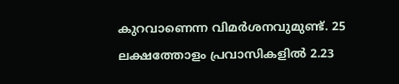കുറവാണെന്ന വിമർശനവുമുണ്ട്. 25 ലക്ഷത്തോളം പ്രവാസികളിൽ 2.23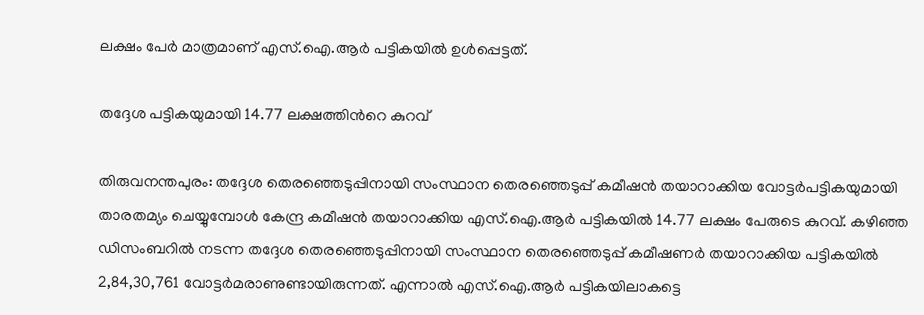ലക്ഷം പേർ മാത്രമാണ് എസ്.ഐ.ആർ പട്ടികയിൽ ഉൾപ്പെട്ടത്.

തദ്ദേശ പട്ടികയുമായി 14.77 ലക്ഷത്തിന്‍റെ കുറവ്

തിരുവനന്തപുരം: തദ്ദേശ തെരഞ്ഞെടുപ്പിനായി സംസ്ഥാന തെരഞ്ഞെടുപ്പ് കമീഷൻ തയാറാക്കിയ വോട്ടർപട്ടികയുമായി താരതമ്യം ചെയ്യുമ്പോൾ കേന്ദ്ര കമീഷൻ തയാറാക്കിയ എസ്.ഐ.ആർ പട്ടികയിൽ 14.77 ലക്ഷം പേരുടെ കുറവ്. കഴിഞ്ഞ ഡിസംബറിൽ നടന്ന തദ്ദേശ തെരഞ്ഞെടുപ്പിനായി സംസ്ഥാന തെരഞ്ഞെടുപ്പ് കമീഷണർ തയാറാക്കിയ പട്ടികയിൽ 2,84,30,761 വോട്ടർമരാണുണ്ടായിരുന്നത്. എന്നാൽ എസ്‌.ഐ.ആർ പട്ടികയിലാകട്ടെ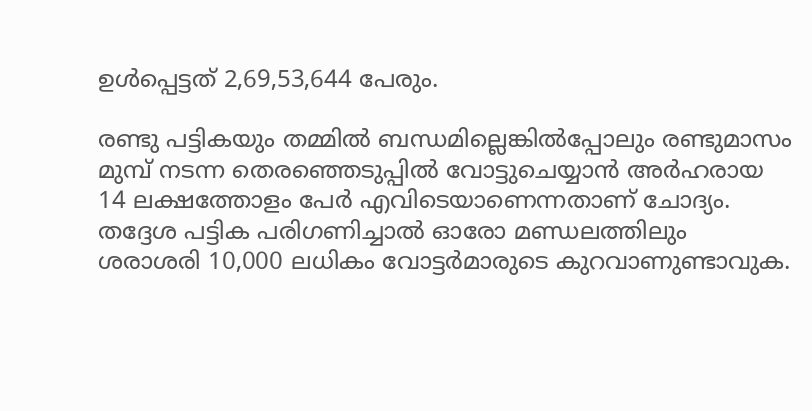ഉൾപ്പെട്ടത് 2,69,53,644 പേരും.

രണ്ടു പട്ടികയും തമ്മിൽ ബന്ധമില്ലെങ്കിൽപ്പോലും രണ്ടുമാസം മുമ്പ് നടന്ന തെരഞ്ഞെടുപ്പിൽ വോട്ടുചെയ്യാൻ അർഹരായ 14 ലക്ഷത്തോളം പേർ എവിടെയാണെന്നതാണ് ചോദ്യം. തദ്ദേശ പട്ടിക പരിഗണിച്ചാൽ ഓരോ മണ്ഡലത്തിലും ശരാശരി 10,000 ലധികം വോട്ടർമാരുടെ കുറവാണുണ്ടാവുക.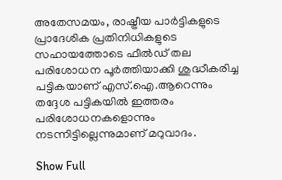അതേസമയം, രാഷ്ട്രീയ പാർട്ടികളുടെ പ്രാദേശിക പ്രതിനിധികളുടെ സഹായത്തോടെ ഫീൽഡ് തല പരിശോധന പൂർത്തിയാക്കി ശുദ്ധീകരിച്ച പട്ടികയാണ് എസ്.ഐ.ആറെന്നും തദ്ദേശ പട്ടികയിൽ ഇത്തരം പരിശോധനകളൊന്നും നടന്നിട്ടില്ലെന്നുമാണ് മറുവാദം.

Show Full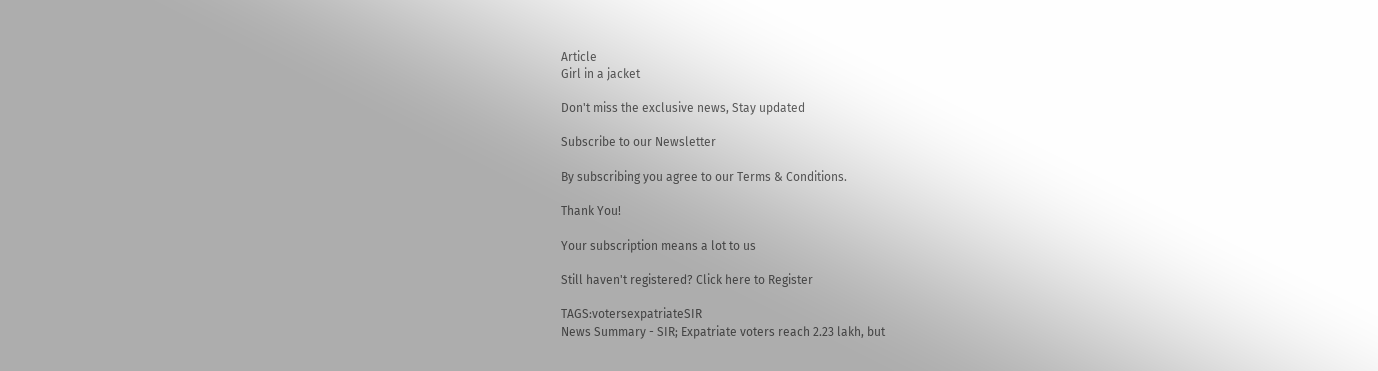Article
Girl in a jacket

Don't miss the exclusive news, Stay updated

Subscribe to our Newsletter

By subscribing you agree to our Terms & Conditions.

Thank You!

Your subscription means a lot to us

Still haven't registered? Click here to Register

TAGS:votersexpatriateSIR
News Summary - SIR; Expatriate voters reach 2.23 lakh, but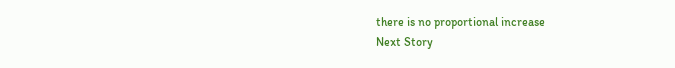there is no proportional increase
Next Story